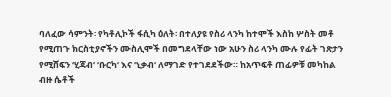ባለፈው ሳምንት፡ የካቶሊኮች ፋሲካ ዕለት፡ በተለያዩ የስሪ ላንካ ከተሞች እስከ ሦስት መቶ የሚጠጉ ክርስቲያኖችን ሙስሊሞች በመግደላቸው ነው አሁን ስሪ ላንካ ሙሉ የፊት ገጽታን የሚሸፍን ‘ሂጃብ‘ ‘ቡርካ‘ እና ‘ኒቃብ‘ ለማገድ የተገደደችው። ከአጥፍቶ ጠፊዎቹ መካከል ብዙ ሴቶች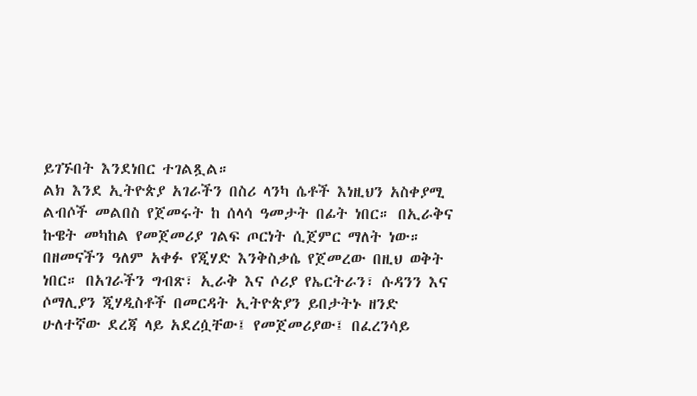ይገኙበት እንደነበር ተገልጿል።
ልክ እንደ ኢትዮጵያ አገራችን በስሪ ላንካ ሴቶች እነዚህን አስቀያሚ ልብሶች መልበስ የጀመሩት ከ ሰላሳ ዓመታት በፊት ነበር። በኢራቅና ኩዌት መካከል የመጀመሪያ ገልፍ ጦርነት ሲጀምር ማለት ነው።
በዘመናችን ዓለም አቀፉ የጂሃድ እንቅስቃሴ የጀመረው በዚህ ወቅት ነበር። በአገራችን ግብጽ፣ ኢራቅ እና ሶሪያ የኤርትራን፣ ሱዳንን እና ሶማሊያን ጂሃዲስቶች በመርዳት ኢትዮጵያን ይበታትኑ ዘንድ ሁለተኛው ደረጃ ላይ አደረሷቸው፤ የመጀመሪያው፤ በፈረንሳይ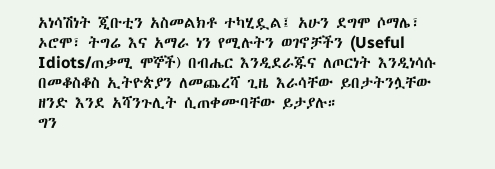አነሳሽነት ጂቡቲን አስመልክቶ ተካሂዷል፤ አሁን ደግሞ ሶማሌ፣ ኦሮሞ፣ ትግሬ እና አማራ ነን የሚሉትን ወገኖቻችን (Useful Idiots/ጠቃሚ ሞኞች) በብሔር እንዲደራጁና ለጦርነት እንዲነሳሱ በመቆስቆስ ኢትዮጵያን ለመጨረሻ ጊዜ እራሳቸው ይበታትንሏቸው ዘንድ እንደ አሻንጉሊት ሲጠቀሙባቸው ይታያሉ።
ግን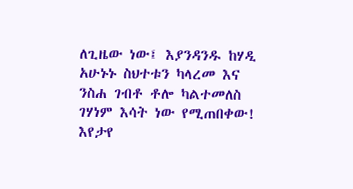ለጊዜው ነው፤ እያንዳንዱ ከሃዲ አሁኑኑ ስህተቱን ካላረመ እና ንስሐ ገብቶ ቶሎ ካልተመለስ ገሃነም እሳት ነው የሚጠበቀው! እየታየ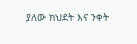ያለው ክህደት እና ንቀት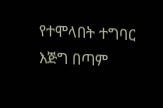የተሞላበት ተግባር እጅግ በጣም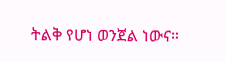ትልቅ የሆነ ወንጀል ነውና።